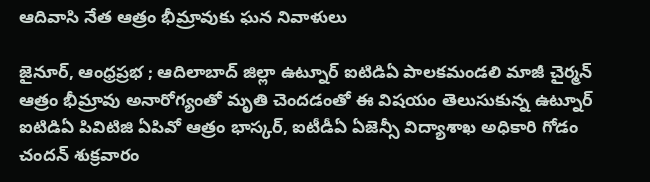ఆదివాసి నేత ఆత్రం భీమ్రావుకు ఘన నివాళులు

జైనూర్, ఆంధ్రప్రభ ; ఆదిలాబాద్ జిల్లా ఉట్నూర్ ఐటిడిఏ పాలకమండలి మాజీ చైర్మన్ ఆత్రం భీమ్రావు అనారోగ్యంతో మృతి చెందడంతో ఈ విషయం తెలుసుకున్న ఉట్నూర్ ఐటిడిఏ పివిటిజి ఏపివో ఆత్రం భాస్కర్, ఐటీడీఏ ఏజెన్సీ విద్యాశాఖ అధికారి గోడం చందన్ శుక్రవారం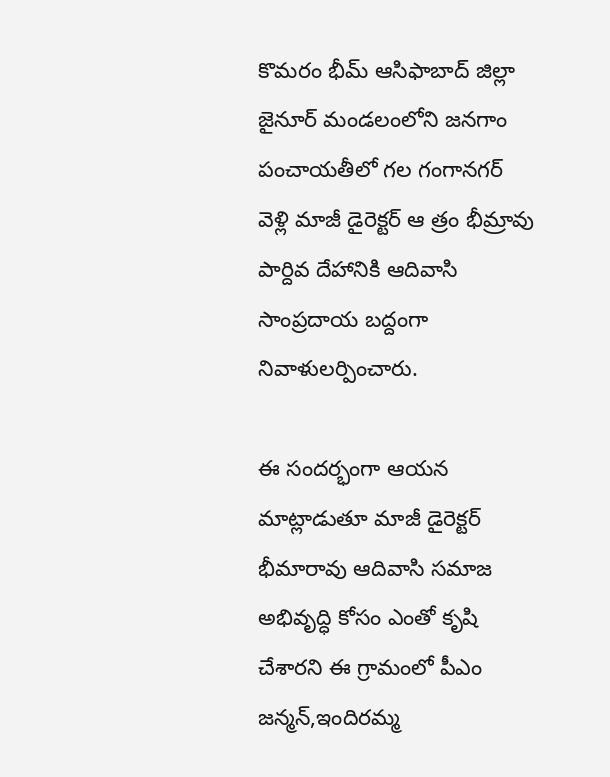కొమరం భీమ్ ఆసిఫాబాద్ జిల్లా జైనూర్ మండలంలోని జనగాం పంచాయతీలో గల గంగానగర్ వెళ్లి మాజీ డైరెక్టర్ ఆ త్రం భీమ్రావు పార్దివ దేహానికి ఆదివాసి సాంప్రదాయ బద్దంగా నివాళులర్పించారు.

ఈ సందర్భంగా ఆయన మాట్లాడుతూ మాజీ డైరెక్టర్ భీమారావు ఆదివాసి సమాజ అభివృద్ధి కోసం ఎంతో కృషి చేశారని ఈ గ్రామంలో పీఎం జన్మన్,ఇందిరమ్మ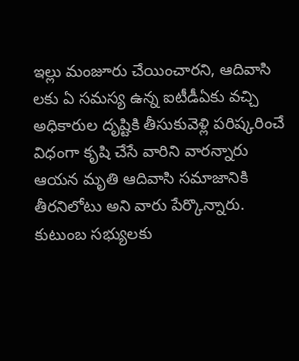ఇల్లు మంజూరు చేయించారని, ఆదివాసి లకు ఏ సమస్య ఉన్న ఐటీడీఏకు వచ్చి అధికారుల దృష్టికి తీసుకువెళ్లి పరిష్కరించే విధంగా కృషి చేసే వారిని వారన్నారు ఆయన మృతి ఆదివాసి సమాజానికి తీరనిలోటు అని వారు పేర్కొన్నారు. కుటుంబ సభ్యులకు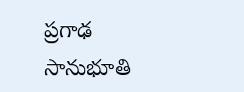ప్రగాఢ సానుభూతి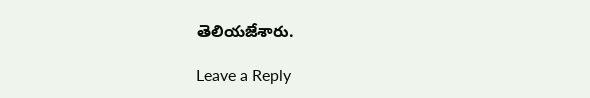తెలియజేశారు.

Leave a Reply